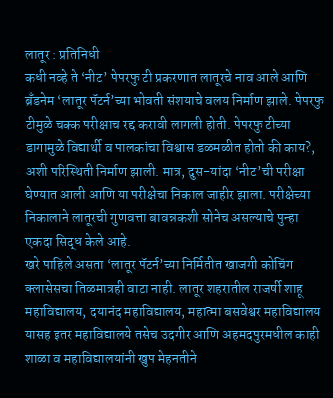लातूर : प्रतिनिधी
कधी नव्हे ते ‘नीट’ पेपरफु टी प्रकरणात लातूरचे नाव आले आणि ब्रँडनेम ‘लातूर पॅटर्न’च्या भोवती संशयाचे वलय निर्माण झाले. पेपरफु टीमुळे चक्क परीक्षाच रद्द करावी लागली होती. पेपरफु टीच्या डागामुळे विद्यार्थी व पालकांचा विश्वास डळमळीत होतो की काय?, अशी परिस्थिती निर्माण झाली. मात्र, दुस-यांदा ‘नीट’ची परीक्षा घेण्यात आली आणि या परीक्षेचा निकाल जाहीर झाला. परीक्षेच्या निकालाने लातूरची गुणवत्ता बावन्नकशी सोनेच असल्याचे पुन्हा एकदा सिद्ध केले आहे.
खरे पाहिले असता ‘लातूर पॅटर्न’च्या निर्मितीत खाजगी कोचिंग क्लासेसचा तिळमात्रही वाटा नाही. लातूर शहरातील राजर्षी शाहू महाविद्यालय, दयानंद महाविद्यालय, महात्मा बसवेश्वर महाविद्यालय यासह इतर महाविद्यालये तसेच उदगीर आणि अहमदपुरमधील काही शाळा व महाविद्यालयांनी खुप मेहनतीने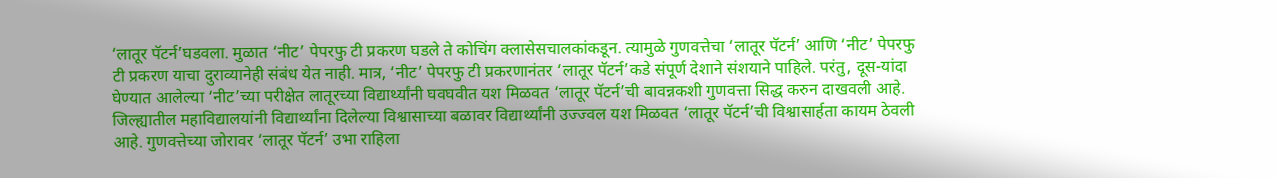‘लातूर पॅटर्न’घडवला. मुळात ‘नीट’ पेपरफु टी प्रकरण घडले ते कोचिंग क्लासेसचालकांकडून. त्यामुळे गुणवत्तेचा ‘लातूर पॅटर्न’ आणि ‘नीट’ पेपरफु टी प्रकरण याचा दुराव्यानेही संबंध येत नाही. मात्र, ‘नीट’ पेपरफु टी प्रकरणानंतर ‘लातूर पॅटर्न’कडे संपूर्ण देशाने संशयाने पाहिले. परंतु, दूस-यांदा घेण्यात आलेल्या ‘नीट’च्या परीक्षेत लातूरच्या विद्यार्थ्यांनी घवघवीत यश मिळवत ‘लातूर पॅटर्न’ची बावन्नकशी गुणवत्ता सिद्ध करुन दाखवली आहे.
जिल्ह्यातील महाविद्यालयांनी विद्यार्थ्यांना दिलेल्या विश्वासाच्या बळावर विद्यार्थ्यांनी उज्ज्वल यश मिळवत ‘लातूर पॅटर्न’ची विश्वासार्हता कायम ठेवली आहे. गुणवत्तेच्या जोरावर ‘लातूर पॅटर्न’ उभा राहिला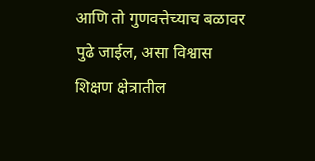आणि तो गुणवत्तेच्याच बळावर पुढे जाईल, असा विश्वास शिक्षण क्षेत्रातील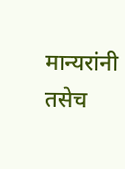मान्यरांनी तसेच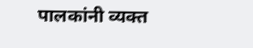पालकांनी व्यक्त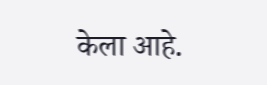केला आहे.